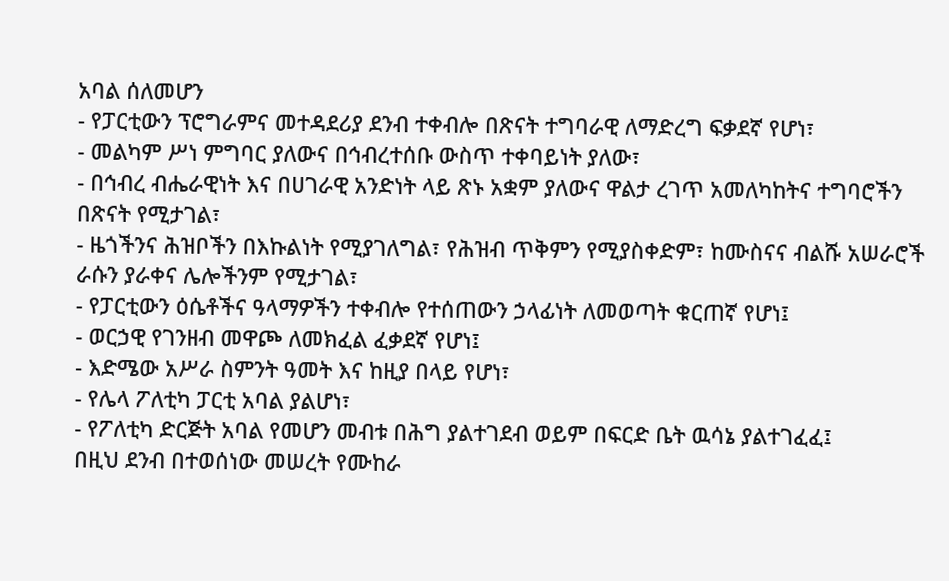አባል ሰለመሆን
- የፓርቲውን ፕሮግራምና መተዳደሪያ ደንብ ተቀብሎ በጽናት ተግባራዊ ለማድረግ ፍቃደኛ የሆነ፣
- መልካም ሥነ ምግባር ያለውና በኅብረተሰቡ ውስጥ ተቀባይነት ያለው፣
- በኅብረ ብሔራዊነት እና በሀገራዊ አንድነት ላይ ጽኑ አቋም ያለውና ዋልታ ረገጥ አመለካከትና ተግባሮችን በጽናት የሚታገል፣
- ዜጎችንና ሕዝቦችን በእኩልነት የሚያገለግል፣ የሕዝብ ጥቅምን የሚያስቀድም፣ ከሙስናና ብልሹ አሠራሮች ራሱን ያራቀና ሌሎችንም የሚታገል፣
- የፓርቲውን ዕሴቶችና ዓላማዎችን ተቀብሎ የተሰጠውን ኃላፊነት ለመወጣት ቁርጠኛ የሆነ፤
- ወርኃዊ የገንዘብ መዋጮ ለመክፈል ፈቃደኛ የሆነ፤
- እድሜው አሥራ ስምንት ዓመት እና ከዚያ በላይ የሆነ፣
- የሌላ ፖለቲካ ፓርቲ አባል ያልሆነ፣
- የፖለቲካ ድርጅት አባል የመሆን መብቱ በሕግ ያልተገደብ ወይም በፍርድ ቤት ዉሳኔ ያልተገፈፈ፤
በዚህ ደንብ በተወሰነው መሠረት የሙከራ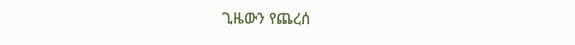ጊዜውን የጨረሰ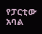የፓርቲው አባል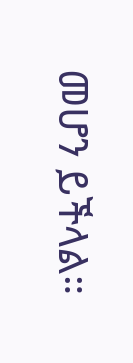መሆን ይችላል።